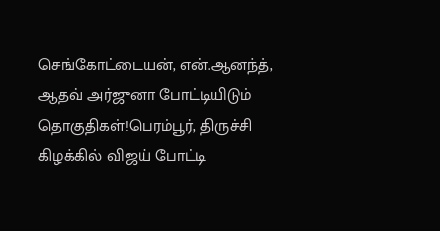செங்கோட்டையன், என்.ஆனந்த், ஆதவ் அர்ஜுனா போட்டியிடும் தொகுதிகள்!பெரம்பூர், திருச்சி கிழக்கில் விஜய் போட்டி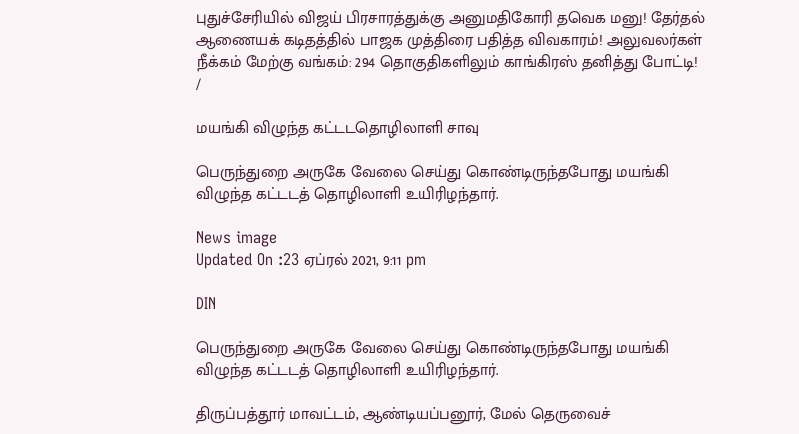புதுச்சேரியில் விஜய் பிரசாரத்துக்கு அனுமதிகோரி தவெக மனு! தேர்தல் ஆணையக் கடிதத்தில் பாஜக முத்திரை பதித்த விவகாரம்! அலுவலர்கள் நீக்கம் மேற்கு வங்கம்: 294 தொகுதிகளிலும் காங்கிரஸ் தனித்து போட்டி!
/

மயங்கி விழுந்த கட்டடதொழிலாளி சாவு

பெருந்துறை அருகே வேலை செய்து கொண்டிருந்தபோது மயங்கி விழுந்த கட்டடத் தொழிலாளி உயிரிழந்தார்.

News image
Updated On :23 ஏப்ரல் 2021, 9:11 pm

DIN

பெருந்துறை அருகே வேலை செய்து கொண்டிருந்தபோது மயங்கி விழுந்த கட்டடத் தொழிலாளி உயிரிழந்தார்.

திருப்பத்தூர் மாவட்டம், ஆண்டியப்பனூர், மேல் தெருவைச்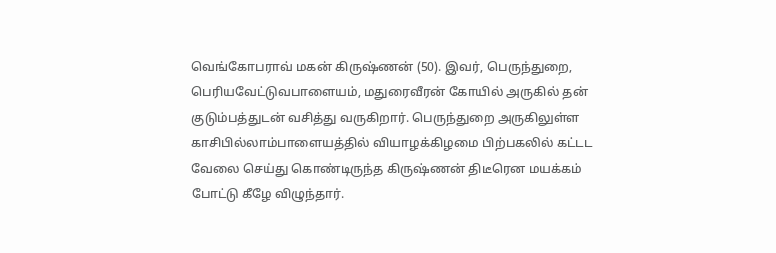வெங்கோபராவ் மகன் கிருஷ்ணன் (50). இவர், பெருந்துறை, பெரியவேட்டுவபாளையம், மதுரைவீரன் கோயில் அருகில் தன் குடும்பத்துடன் வசித்து வருகிறார். பெருந்துறை அருகிலுள்ள காசிபில்லாம்பாளையத்தில் வியாழக்கிழமை பிற்பகலில் கட்டட வேலை செய்து கொண்டிருந்த கிருஷ்ணன் திடீரென மயக்கம் போட்டு கீழே விழுந்தார்.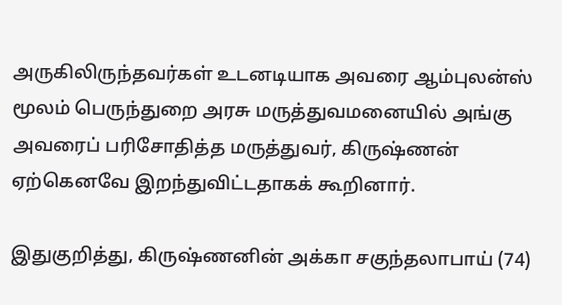அருகிலிருந்தவர்கள் உடனடியாக அவரை ஆம்புலன்ஸ் மூலம் பெருந்துறை அரசு மருத்துவமனையில் அங்கு அவரைப் பரிசோதித்த மருத்துவர், கிருஷ்ணன் ஏற்கெனவே இறந்துவிட்டதாகக் கூறினார்.

இதுகுறித்து, கிருஷ்ணனின் அக்கா சகுந்தலாபாய் (74)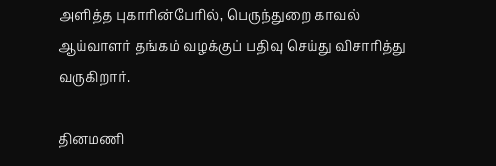அளித்த புகாரின்பேரில், பெருந்துறை காவல் ஆய்வாளர் தங்கம் வழக்குப் பதிவு செய்து விசாரித்து வருகிறார்.

தினமணி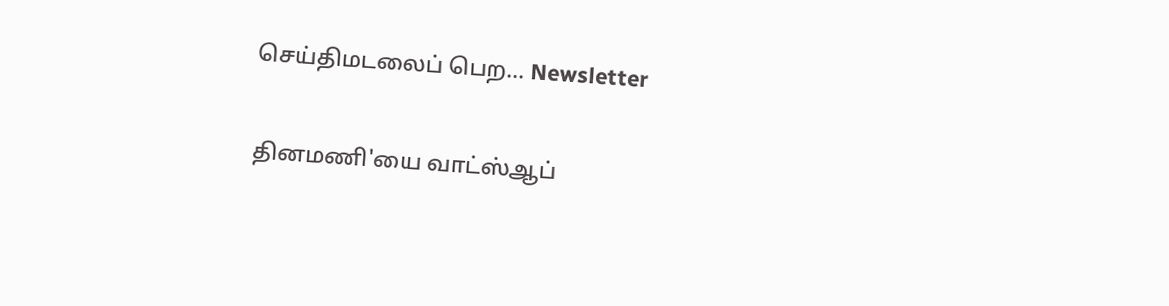செய்திமடலைப் பெற... Newsletter

தினமணி'யை வாட்ஸ்ஆப்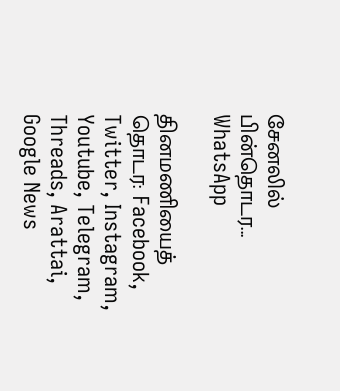சேனலில் பின்தொடர... WhatsApp

தினமணியைத் தொடர: Facebook, Twitter, Instagram, Youtube, Telegram, Threads, Arattai, Google News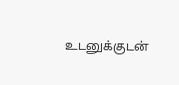உடனுக்குடன்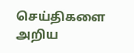செய்திகளை அறிய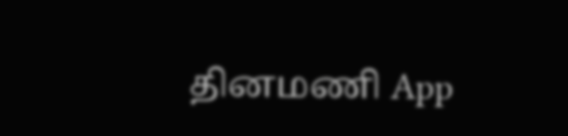தினமணி App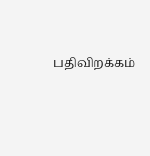பதிவிறக்கம்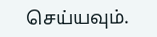செய்யவும்.